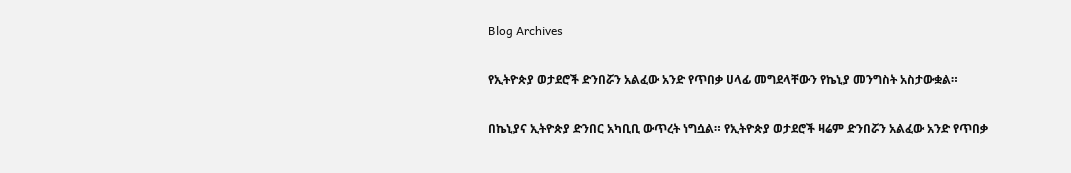Blog Archives

የኢትዮጵያ ወታደሮች ድንበሯን አልፈው አንድ የጥበቃ ሀላፊ መግደላቸውን የኬኒያ መንግስት አስታውቋል።

በኬኒያና ኢትዮጵያ ድንበር አካቢቢ ውጥረት ነግሷል። የኢትዮጵያ ወታደሮች ዛሬም ድንበሯን አልፈው አንድ የጥበቃ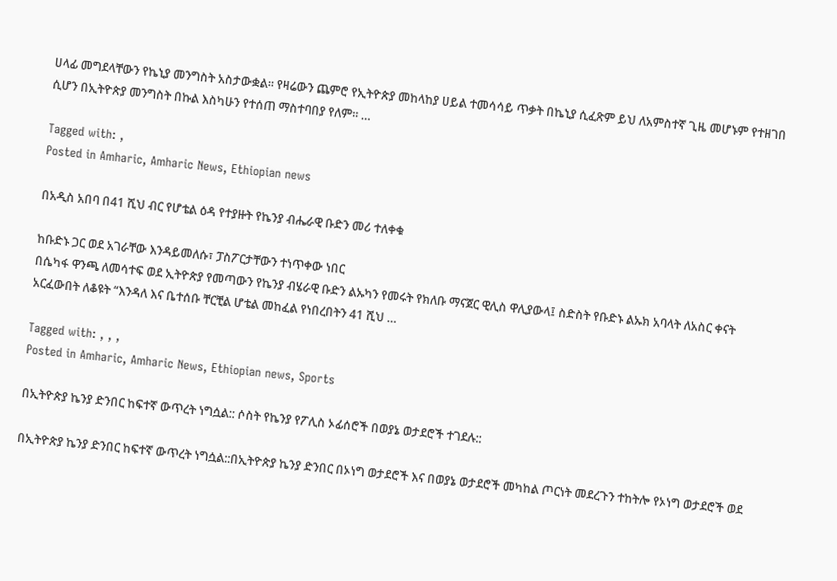ሀላፊ መግደላቸውን የኬኒያ መንግስት አስታውቋል። የዛሬውን ጨምሮ የኢትዮጵያ መከላከያ ሀይል ተመሳሳይ ጥቃት በኬኒያ ሲፈጽም ይህ ለአምስተኛ ጊዜ መሆኑም የተዘገበ ሲሆን በኢትዮጵያ መንግስት በኩል እስካሁን የተሰጠ ማስተባበያ የለም። …

Tagged with: ,
Posted in Amharic, Amharic News, Ethiopian news

በአዲስ አበባ በ41 ሺህ ብር የሆቴል ዕዳ የተያዙት የኬንያ ብሔራዊ ቡድን መሪ ተለቀቁ

ከቡድኑ ጋር ወደ አገራቸው እንዳይመለሱ፣ ፓስፖርታቸውን ተነጥቀው ነበር
በሴካፋ ዋንጫ ለመሳተፍ ወደ ኢትዮጵያ የመጣውን የኬንያ ብሄራዊ ቡድን ልኡካን የመሩት የክለቡ ማናጀር ዊሊስ ዋሊያውላ፤ ስድስት የቡድኑ ልኡክ አባላት ለአስር ቀናት አርፈውበት ለቆዩት “እንዳለ እና ቤተሰቡ ቸርቺል ሆቴል መከፈል የነበረበትን 41 ሺህ …

Tagged with: , , ,
Posted in Amharic, Amharic News, Ethiopian news, Sports

በኢትዮጵያ ኬንያ ድንበር ከፍተኛ ውጥረት ነግሷል:: ሶስት የኬንያ የፖሊስ ኦፊሰሮች በወያኔ ወታደሮች ተገደሉ::

በኢትዮጵያ ኬንያ ድንበር ከፍተኛ ውጥረት ነግሷል::በኢትዮጵያ ኬንያ ድንበር በኦነግ ወታደሮች እና በወያኔ ወታደሮች መካከል ጦርነት መደረጉን ተከትሎ የኦነግ ወታደሮች ወደ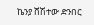ኬንያ ሸሽተው ድንበር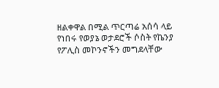ዘልቀዋል በሚል ጥርጣሬ አሰሳ ላይ የነበሩ የወያኔ ወታደሮች ሶስት የኬንያ የፖሊስ መኮንኖችን መግደላቸው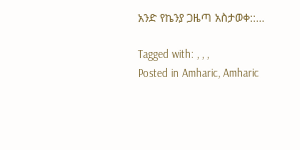አንድ የኬንያ ጋዜጣ አስታወቀ::…

Tagged with: , , ,
Posted in Amharic, Amharic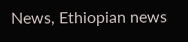News, Ethiopian news